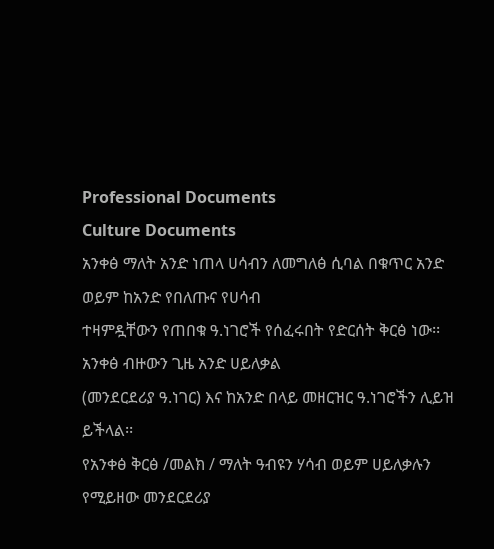Professional Documents
Culture Documents
አንቀፅ ማለት አንድ ነጠላ ሀሳብን ለመግለፅ ሲባል በቁጥር አንድ ወይም ከአንድ የበለጡና የሀሳብ
ተዛምዷቸውን የጠበቁ ዓ.ነገሮች የሰፈሩበት የድርሰት ቅርፅ ነው፡፡ አንቀፅ ብዙውን ጊዜ አንድ ሀይለቃል
(መንደርደሪያ ዓ.ነገር) እና ከአንድ በላይ መዘርዝር ዓ.ነገሮችን ሊይዝ ይችላል፡፡
የአንቀፅ ቅርፅ /መልክ / ማለት ዓብዩን ሃሳብ ወይም ሀይለቃሉን የሚይዘው መንደርደሪያ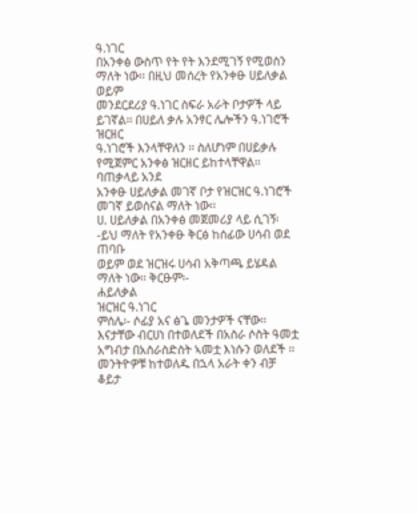ዓ.ነገር
በአንቀፅ ውስጥ የት የት እንደሚገኝ የሚወስን ማለት ነው፡፡ በዚህ መሰረት የአንቀፁ ሀይለቃል ወይም
መንደርደሪያ ዓ.ነገር ስፍራ አራት ቦታዎች ላይ ይገኛል፡፡ በሀይለ ቃሉ አንፃር ሌሎችን ዓ.ነገሮች ዝርዘር
ዓ.ነገሮች እንላቸዋለን ፡፡ ስለሆነም በሀይቃሉ የሚጀምር አንቀፅ ዝርዘር ይከተላቸዋል፡፡ ባጠቃላይ አንደ
አንቀፁ ሀይለቃል መገኛ ቦታ የዝርዝር ዓ.ነገሮች መገኛ ይወሰናል ማለት ነው፡፡
ሀ. ሀይለቃል በአንቀፅ መጀመሪያ ላይ ሲገኝ፡-ይህ ማለት የአንቀፁ ቅርፅ ከሰፊው ሀሳብ ወደ ጠባቡ
ወይም ወደ ዝርዝሩ ሀሳብ አቅጣጫ ይሄዳል ማለት ነው፡፡ ቅርፁም፡-
ሐይለቃል
ዝርዝር ዓ.ነገር
ምሰሌ፡- ሶፊያ አና ፅጌ መንታዎች ናቸው፡፡ እናታቸው ብርሀነ በተወለደች በአስራ ሶስት ዓመቷ
አግብታ በአስራስድስት ኣመቷ እነሱን ወለደች ፡፡ መንትዮዎቹ ከተወለዱ በኋላ አራት ቀን ብቻ ቆይታ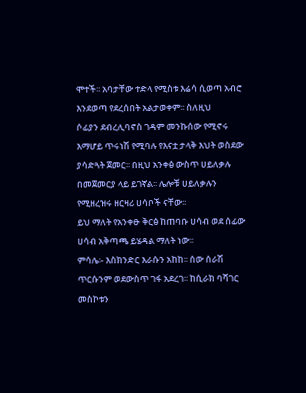ሞተች፡፡ አባታቸው ተድላ የሚስቱ እሬሳ ሲወጣ አብሮ እንደወጣ የደረሰበት አልታወቀም፡፡ ስለዚህ
ሶፊያን ደብረሊባኖስ ገዳም መንኩሰው የሚኖሩ እማሆይ ጥሩነሽ የሚባሉ የእናቷ ታላቅ እህት ወስደው
ያሳድጓት ጀመር፡፡ በዚህ አንቀፅ ውስጥ ሀይለቃሉ በመጀመርያ ላይ ይገኛል፡፡ ሌሎቹ ሀይለቃሉን
የሚዘረዝሩ ዘርዛሪ ሀሳቦች ናቸው፡፡
ይህ ማለት የአንቀፁ ቅርፅ ከጠባቡ ሀሳብ ወደ ሰፊው ሀሳብ አቅጣጫ ይሄዳል ማለት ነው፡፡
ምሳሌ፡- እስክንድር እራሱን አከከ፡፡ ሰው ሰራሽ ጥርሱንም ወደውስጥ ገፋ አደረገ፡፡ ከሲራክ ባሻገር
መስኮቱን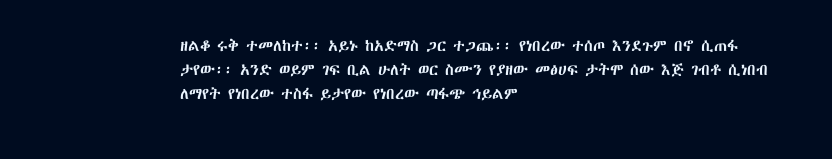ዘልቆ ሩቅ ተመለከተ፡፡ አይኑ ከአድማስ ጋር ተጋጨ፡፡ የነበረው ተሰጦ እንደጉም በኖ ሲጠፋ
ታየው፡፡ አንድ ወይም ገፍ ቢል ሁለት ወር ስሙን የያዘው መፅሀፍ ታትሞ ሰው እጅ ገብቶ ሲነበብ
ለማየት የነበረው ተስፋ ይታየው የነበረው ጣፋጭ ኅይልም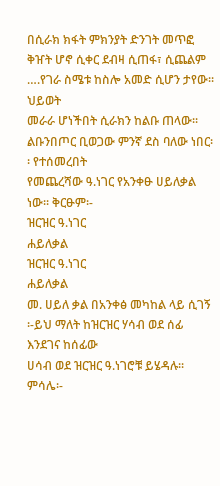በሲራክ ክፋት ምክንያት ድንገት መጥፎ
ቅዠት ሆኖ ሲቀር ደብዛ ሲጠፋ፣ ሲጨልም ….የገራ ስሜቱ ከስሎ አመድ ሲሆን ታየው፡፡ ህይወት
መራራ ሆነችበት ሲራክን ከልቡ ጠላው፡፡ ልቡንበጦር ቢወጋው ምንኛ ደስ ባለው ነበር፡፡ የተሰመረበት
የመጨረሻው ዓ.ነገር የአንቀፁ ሀይለቃል ነው፡፡ ቅርፁም፡-
ዝርዝር ዓ.ነገር
ሐይለቃል
ዝርዝር ዓ.ነገር
ሐይለቃል
መ. ሀይለ ቃል በአንቀፅ መካከል ላይ ሲገኝ ፡-ይህ ማለት ከዝርዝር ሃሳብ ወደ ሰፊ እንደገና ከሰፊው
ሀሳብ ወደ ዝርዝር ዓ.ነገሮቹ ይሄዳሉ፡፡
ምሳሌ፡-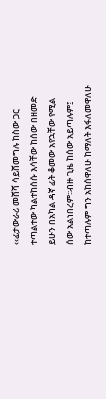‹‹ፊታውራሪ መሸሻ ሳይሸመግሉ ከስው ጋር ተጣልተው ካልተከሰሱ እሳቸው ከሰው በዘመድ
ይሁን በአካል ዳኛ ፊት ቆመው አየኋቸው የሚል ሰው አልነበረም፡፡ብዙ ጊዜ ከሰው አይጣሉም፤
ከተጣሉም ግን አከሰዋለሁ ከማለት እፋለመዋለሁ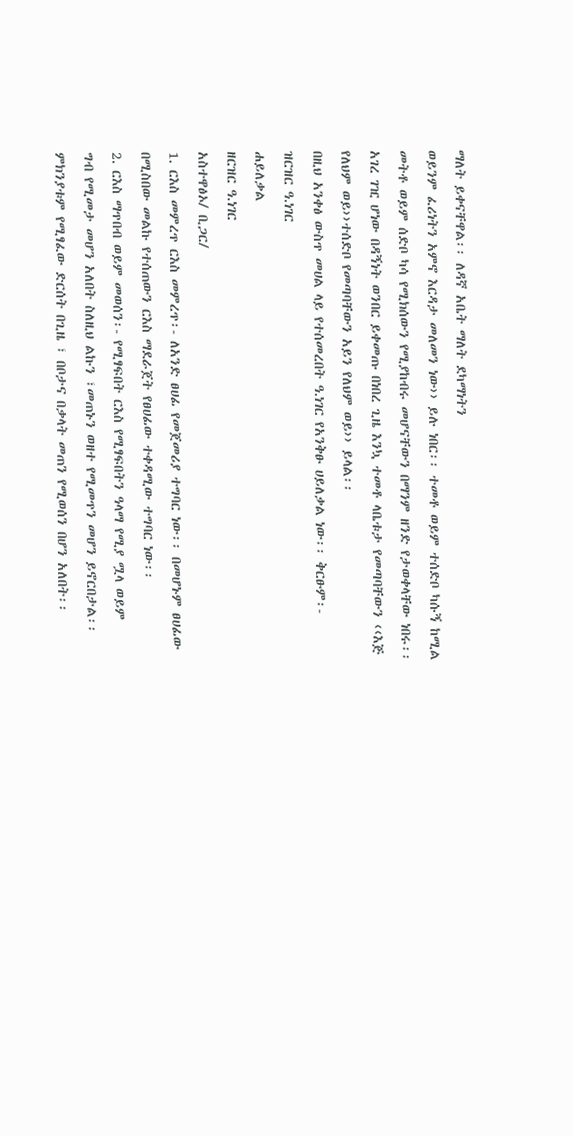ማለት ይቀናቸዋል፡፡ ለዳኛ አቤት ማለት ደካማነትን
ወይንም ፈሪነትን አምኖ እርዳታ መለመን ነው›› ይሉ ነበር፡፡ ተመቶ ወይም ተሰድቦ ካሱኝ ከሚል
መትቶ ወይም ሰድቦ ካሳ የሚክሰውን የሚያከብሩ መሆናቸውን በማንም ዘንድ የታወቀላቸው ነበሩ፡፡
አገረ ገዢ ሆነው በዳኝነት ወንበር ይቀመጡ በነበረ ጊዜ እንኳ ተመቶ ላቤቱታ የመጣባቸውን ‹‹እጅ
የለህም ወይ››ተሰድቦ የመጣባቸውን አይን የለህም ወይ›› ይላል፡፡
በዚህ አንቀፅ ውስጥ መሀል ላይ የተሰመረበት ዓ.ነገር የአንቅፁ ሀይለቃል ነው፡፡ ቅርፁም፡-
ዝርዝር ዓ.ነገር
ሐይለቃል
ዘርዝር ዓ.ነገር
አስተዋፅኦ/ ቢጋር/
1. ርእስ መምረጥ ርእስ መምረጥ፡- ለአንድ ፀሀፊ የመጀመሪያ ተግባር ነው፡፡ በመሆኑም ፀሀፊው
በሚስበው መልኩ የተሰጠውን ርእስ ማደራጀት የፀሀፊው ተቀዳሚው ተግባር ነው፡፡
2. ርእስ ማጥበብ ወይም መወሰን፡- የሚፃፍበት ርእስ የሚፃፍበትን ዓላማ የሚያ ሟላ ወይም
ግብ የሚመታ መሆን አለበት ስለዚህ ልኩን ፣መጠኑን ወዘተ የሚመጥን መሆን ይኖርበታል፡፡
ምክንያቱም የሚፃፈው ድርሰት በጊዜ ፣ በቦታና በቃላት መጠን የሚወሰን በሆን አለበት፡፡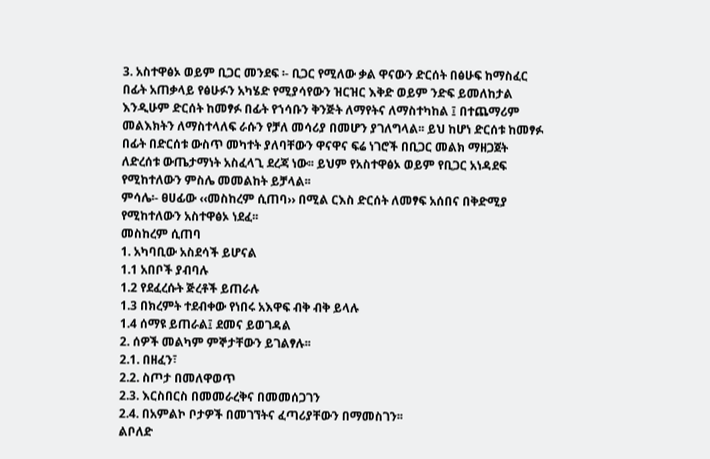3. አስተዋፅኦ ወይም ቢጋር መንደፍ ፡- ቢጋር የሚለው ቃል ዋናውን ድርሰት በፅሁፍ ከማስፈር
በፊት አጠቃላይ የፅሁፉን አካሄድ የሚያሳየውን ዝርዝር እቅድ ወይም ንድፍ ይመለከታል
እንዲሁም ድርሰት ከመፃፉ በፊት የኀሳቡን ቅንጅት ለማየትና ለማስተካከል ፤ በተጨማሪም
መልእክትን ለማስተላለፍ ራሱን የቻለ መሳሪያ በመሆን ያገለግላል፡፡ ይህ ከሆነ ድርሰቱ ከመፃፉ
በፊት በድርሰቱ ውስጥ መካተት ያለባቸውን ዋናዋና ፍሬ ነገሮች በቢጋር መልክ ማዘጋጀት
ለድረሰቱ ውጤታማነት አስፈላጊ ደረጃ ነው፡፡ ይህም የአስተዋፅኦ ወይም የቢጋር አነዳደፍ
የሚከተለውን ምስሌ መመልከት ይቻላል፡፡
ምሳሌ፡- ፀሀፊው ‹‹መስከረም ሲጠባ›› በሚል ርእስ ድርሰት ለመፃፍ አሰበና በቅድሚያ
የሚከተለውን አስተዋፅኦ ነደፈ፡፡
መስከረም ሲጠባ
1. አካባቢው አስደሳች ይሆናል
1.1 አበቦች ያብባሉ
1.2 የደፈረሱት ጅረቶች ይጠራሉ
1.3 በክረምት ተደብቀው የነበሩ አእዋፍ ብቅ ብቅ ይላሉ
1.4 ሰማዩ ይጠራል፤ ደመና ይወገዳል
2. ሰዎች መልካም ምኞታቸውን ይገልፃሉ፡፡
2.1. በዘፈን፣
2.2. ስጦታ በመለዋወጥ
2.3. እርስበርስ በመመራረቅና በመመሰጋገን
2.4. በአምልኮ ቦታዎች በመገኘትና ፈጣሪያቸውን በማመስገን፡፡
ልቦለድ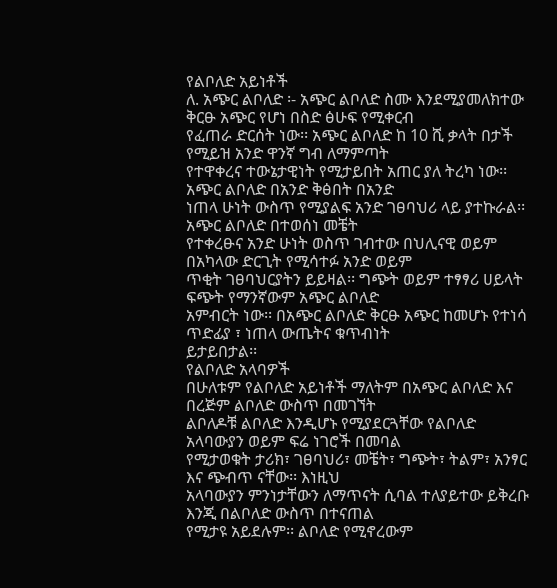የልቦለድ አይነቶች
ለ. አጭር ልቦለድ ፡- አጭር ልቦለድ ስሙ እንደሚያመለክተው ቅርፁ አጭር የሆነ በስድ ፅሁፍ የሚቀርብ
የፈጠራ ድርሰት ነው፡፡ አጭር ልቦለድ ከ 10 ሺ ቃላት በታች የሚይዝ አንድ ዋንኛ ግብ ለማምጣት
የተዋቀረና ተውኔታዊነት የሚታይበት አጠር ያለ ትረካ ነው፡፡ አጭር ልቦለድ በአንድ ቅፅበት በአንድ
ነጠላ ሁነት ውስጥ የሚያልፍ አንድ ገፀባህሪ ላይ ያተኩራል፡፡ አጭር ልቦለድ በተወሰነ መቼት
የተቀረፁና አንድ ሁነት ወስጥ ገብተው በህሊናዊ ወይም በአካላው ድርጊት የሚሳተፉ አንድ ወይም
ጥቂት ገፀባህርያትን ይይዛል፡፡ ግጭት ወይም ተፃፃሪ ሀይላት ፍጭት የማንኛውም አጭር ልቦለድ
አምብርት ነው፡፡ በአጭር ልቦለድ ቅርፁ አጭር ከመሆኑ የተነሳ ጥድፊያ ፣ ነጠላ ውጤትና ቁጥብነት
ይታይበታል፡፡
የልቦለድ አላባዎች
በሁለቱም የልቦለድ አይነቶች ማለትም በአጭር ልቦለድ እና በረጅም ልቦለድ ውስጥ በመገኘት
ልቦለዶቹ ልቦለድ እንዲሆኑ የሚያደርጓቸው የልቦለድ አላባውያን ወይም ፍሬ ነገሮች በመባል
የሚታወቁት ታሪክ፣ ገፀባህሪ፣ መቼት፣ ግጭት፣ ትልም፣ አንፃር እና ጭብጥ ናቸው፡፡ እነዚህ
አላባውያን ምንነታቸውን ለማጥናት ሲባል ተለያይተው ይቅረቡ እንጂ በልቦለድ ውስጥ በተናጠል
የሚታዩ አይደሉም፡፡ ልቦለድ የሚኖረውም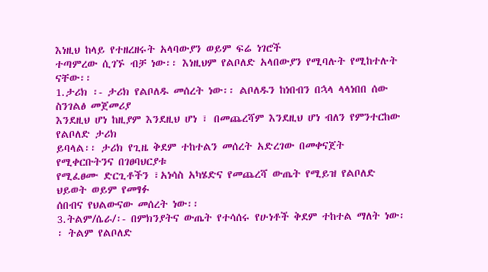እነዚህ ከላይ የተዘረዘሩት አላባውያን ወይም ፍሬ ነገሮች
ተጣምረው ሲገኙ ብቻ ነው፡፡ እነዚህም የልቦለድ አላበውያን የሚባሉት የሚከተሉት ናቸው፡፡
1.ታሪክ ፡- ታሪክ የልቦለዱ መሰረት ነው፡፡ ልቦለዱን ከነበብን በኋላ ላላነበበ ሰው ስንገልፅ መጀመሪያ
እንደዚህ ሆነ ከዚያም እንደዚህ ሆነ ፣ በመጨረሻም እንደዚህ ሆነ ብለን የምንተርከው የልቦለድ ታሪክ
ይባላል፡፡ ታሪክ የጊዜ ቅደም ተከተልን መሰረት አድረገው በመቀናጀት የሚቀርቡትንና በገፀባህርያቱ
የሚፈፀሙ ድርጊቶችን ፣አነሳስ አካሄድና የመጨረሻ ውጤት የሚይዝ የልቦለድ ህይወት ወይም የመፃፉ
ሰበብና የህልውናው መሰረት ነው፡፡
3.ትልም/ሴራ/፡- በምክንያትና ውጤት የተሳሰሩ የሁነቶች ቅደም ተከተል ማለት ነው፡፡ ትልም የልቦለድ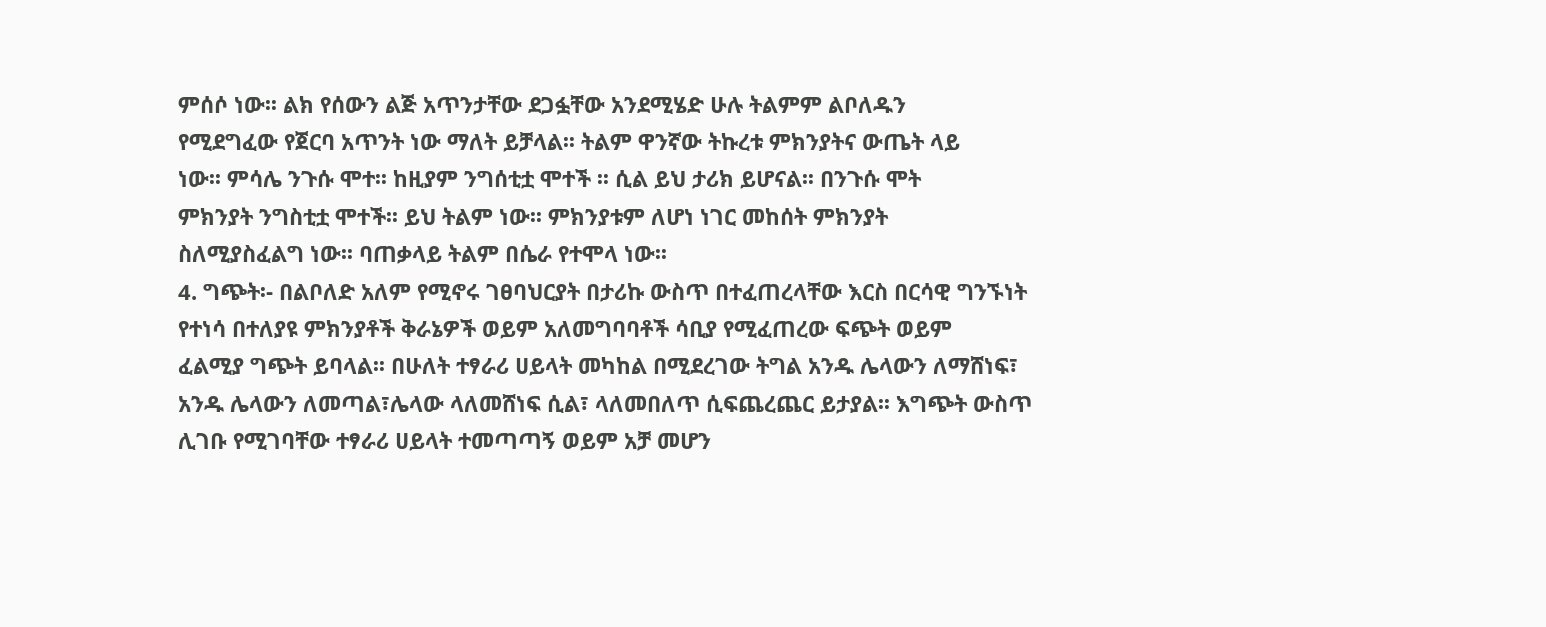ምሰሶ ነው፡፡ ልክ የሰውን ልጅ አጥንታቸው ደጋፏቸው አንደሚሄድ ሁሉ ትልምም ልቦለዱን
የሚደግፈው የጀርባ አጥንት ነው ማለት ይቻላል፡፡ ትልም ዋንኛው ትኩረቱ ምክንያትና ውጤት ላይ
ነው፡፡ ምሳሌ ንጉሱ ሞተ፡፡ ከዚያም ንግሰቲቷ ሞተች ፡፡ ሲል ይህ ታሪክ ይሆናል፡፡ በንጉሱ ሞት
ምክንያት ንግስቲቷ ሞተች፡፡ ይህ ትልም ነው፡፡ ምክንያቱም ለሆነ ነገር መከሰት ምክንያት
ስለሚያስፈልግ ነው፡፡ ባጠቃላይ ትልም በሴራ የተሞላ ነው፡፡
4. ግጭት፡- በልቦለድ አለም የሚኖሩ ገፀባህርያት በታሪኩ ውስጥ በተፈጠረላቸው እርስ በርሳዊ ግንኙነት
የተነሳ በተለያዩ ምክንያቶች ቅራኔዎች ወይም አለመግባባቶች ሳቢያ የሚፈጠረው ፍጭት ወይም
ፈልሚያ ግጭት ይባላል፡፡ በሁለት ተፃራሪ ሀይላት መካከል በሚደረገው ትግል አንዱ ሌላውን ለማሸነፍ፣
አንዱ ሌላውን ለመጣል፣ሌላው ላለመሸነፍ ሲል፣ ላለመበለጥ ሲፍጨረጨር ይታያል፡፡ እግጭት ውስጥ
ሊገቡ የሚገባቸው ተፃራሪ ሀይላት ተመጣጣኝ ወይም አቻ መሆን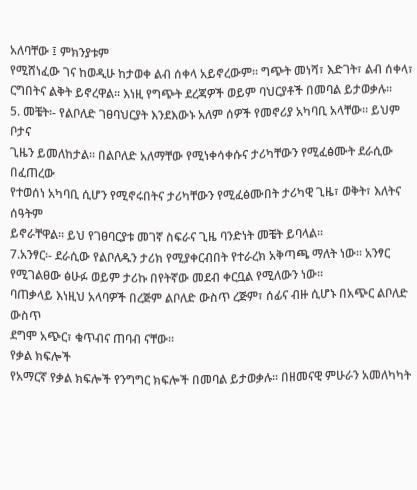አለባቸው ፤ ምክንያቱም
የሚሸነፈው ገና ከወዲሁ ከታወቀ ልብ ሰቀላ አይኖረውም፡፡ ግጭት መነሻ፣ እድገት፣ ልብ ሰቀላ፣
ርግበትና ልቅት ይኖረዋል፡፡ እነዚ የግጭት ደረጃዎች ወይም ባህርያቶች በመባል ይታወቃሉ፡፡
5. መቼት፡- የልቦለድ ገፀባህርያት እንደእውኑ አለም ሰዎች የመኖሪያ አካባቢ አላቸው፡፡ ይህም ቦታና
ጊዜን ይመለከታል፡፡ በልቦለድ አለማቸው የሚነቀሳቀሱና ታሪካቸውን የሚፈፅሙት ደራሲው በፈጠረው
የተወሰነ አካባቢ ሲሆን የሚኖሩበትና ታሪካቸውን የሚፈፅሙበት ታሪካዊ ጊዜ፣ ወቅት፣ እለትና ሰዓትም
ይኖራቸዋል፡፡ ይህ የገፀባርያቱ መገኛ ስፍራና ጊዜ ባንድነት መቼት ይባላል፡፡
7.አንፃር፡- ደራሲው የልቦለዱን ታሪክ የሚያቀርብበት የተራረክ አቅጣጫ ማለት ነው፡፡ አንፃር
የሚገልፀው ፅሁፉ ወይም ታሪኩ በየትኛው መደብ ቀርቧል የሚለውን ነው፡፡
ባጠቃላይ እነዚህ አላባዎች በረጅም ልቦለድ ውስጥ ረጅም፣ ሰፊና ብዙ ሲሆኑ በአጭር ልቦለድ ውስጥ
ደግሞ አጭር፣ ቁጥብና ጠባብ ናቸው፡፡
የቃል ክፍሎች
የአማርኛ የቃል ክፍሎች የንግግር ክፍሎች በመባል ይታወቃሉ፡፡ በዘመናዊ ምሁራን አመለካካት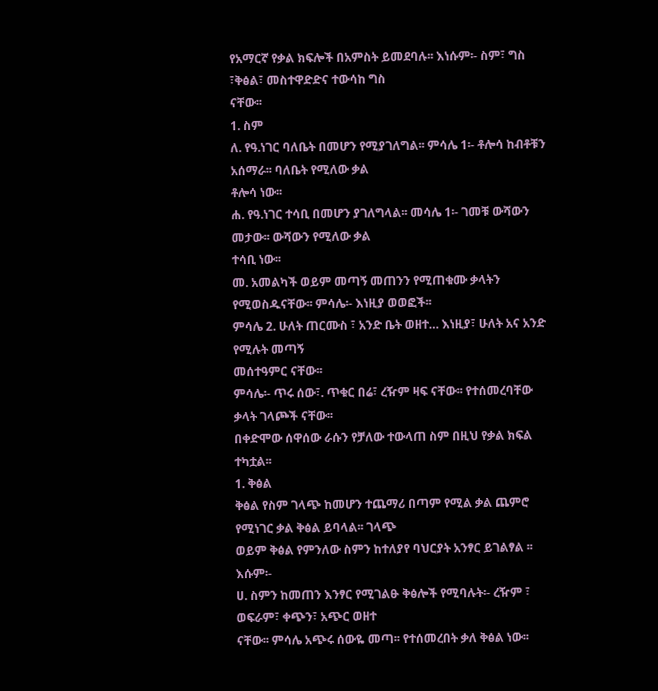የአማርኛ የቃል ክፍሎች በአምስት ይመደባሉ፡፡ እነሱም፡- ስም፣ ግስ ፣ቅፅል፣ መስተዋድድና ተውሳከ ግስ
ናቸው፡፡
1. ስም
ለ. የዓ.ነገር ባለቤት በመሆን የሚያገለግል፡፡ ምሳሌ 1፡- ቶሎሳ ከብቶቹን አሰማራ፡፡ ባለቤት የሚለው ቃል
ቶሎሳ ነው፡፡
ሐ. የዓ.ነገር ተሳቢ በመሆን ያገለግላል፡፡ መሳሌ 1፡- ገመቹ ውሻውን መታው፡፡ ውሻውን የሚለው ቃል
ተሳቢ ነው፡፡
መ. አመልካች ወይም መጣኝ መጠንን የሚጠቁሙ ቃላትን የሚወስዱናቸው፡፡ ምሳሌ፡- እነዚያ ወወፎች፡፡
ምሳሌ 2. ሁለት ጠርሙስ ፣ አንድ ቤት ወዘተ… እነዚያ፣ ሁለት አና አንድ የሚሉት መጣኝ
መሰተዓምር ናቸው፡፡
ምሳሌ፡- ጥሩ ሰው፣. ጥቁር በሬ፣ ረዥም ዛፍ ናቸው፡፡ የተሰመረባቸው ቃላት ገላጮች ናቸው፡፡
በቀድሞው ሰዋሰው ራሱን የቻለው ተውላጠ ስም በዚህ የቃል ክፍል ተካቷል፡፡
1. ቅፅል
ቅፅል የስም ገላጭ ከመሆን ተጨማሪ በጣም የሚል ቃል ጨምሮ የሚነገር ቃል ቅፅል ይባላል፡፡ ገላጭ
ወይም ቅፅል የምንለው ስምን ከተለያየ ባህርያት አንፃር ይገልፃል ፡፡ እሱም፡-
ሀ. ስምን ከመጠን እንፃር የሚገልፁ ቅፅሎች የሚባሉት፡- ረዥም ፣ ወፍራም፣ ቀጭን፣ አጭር ወዘተ
ናቸው፡፡ ምሳሌ አጭሩ ሰውዬ መጣ፡፡ የተሰመረበት ቃለ ቅፅል ነው፡፡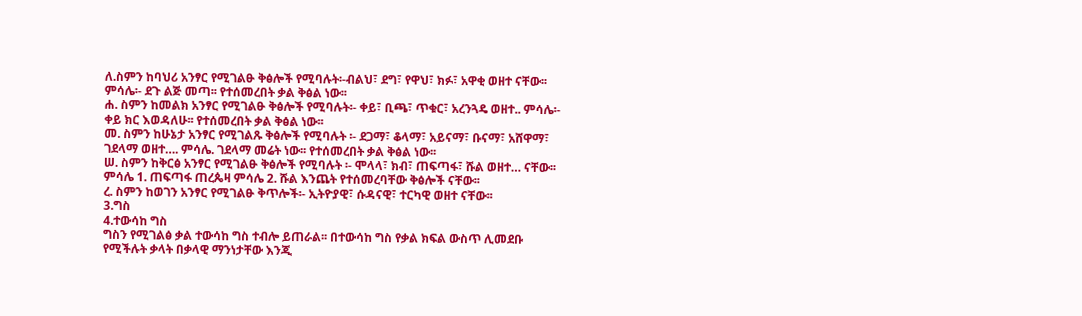ለ.ስምን ከባህሪ አንፃር የሚገልፁ ቅፅሎች የሚባሉት፡-ብልህ፣ ደግ፣ የዋህ፣ ክፉ፣ አዋቂ ወዘተ ናቸው፡፡
ምሳሌ፡- ደጉ ልጅ መጣ፡፡ የተሰመረበት ቃል ቅፅል ነው፡፡
ሐ. ስምን ከመልክ አንፃር የሚገልፁ ቅፅሎች የሚባሉት፡- ቀይ፣ ቢጫ፣ ጥቁር፣ አረንጓዴ ወዘተ.. ምሳሌ፡-
ቀይ ክር እወዳለሁ፡፡ የተሰመረበት ቃል ቅፅል ነው፡፡
መ. ስምን ከሁኔታ አንፃር የሚገልጹ ቅፅሎች የሚባሉት ፡- ደጋማ፣ ቆላማ፣ አይናማ፣ ቡናማ፣ አሸዋማ፣
ገደላማ ወዘተ…. ምሳሌ. ገደላማ መሬት ነው፡፡ የተሰመረበት ቃል ቅፅል ነው፡፡
ሠ. ስምን ከቅርፅ አንፃር የሚገልፁ ቅፅሎች የሚባሉት ፡- ሞላላ፣ ክብ፣ ጠፍጣፋ፣ ሹል ወዘተ… ናቸው፡፡
ምሳሌ 1. ጠፍጣፋ ጠረጴዛ ምሳሌ 2. ሹል እንጨት የተሰመረባቸው ቅፅሎች ናቸው፡፡
ረ. ስምን ከወገን አንፃር የሚገልፁ ቅጥሎች፡- ኢትዮያዊ፣ ሱዳናዊ፣ ተርካዊ ወዘተ ናቸው፡፡
3.ግስ
4.ተውሳከ ግስ
ግስን የሚገልፅ ቃል ተውሳከ ግስ ተብሎ ይጠራል፡፡ በተውሳከ ግስ የቃል ክፍል ውስጥ ሊመደቡ
የሚችሉት ቃላት በቃላዊ ማንነታቸው እንጂ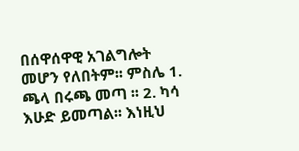በሰዋሰዋዊ አገልግሎት መሆን የለበትም፡፡ ምስሌ 1.
ጫላ በሩጫ መጣ ፡፡ 2. ካሳ እሁድ ይመጣል፡፡ እነዚህ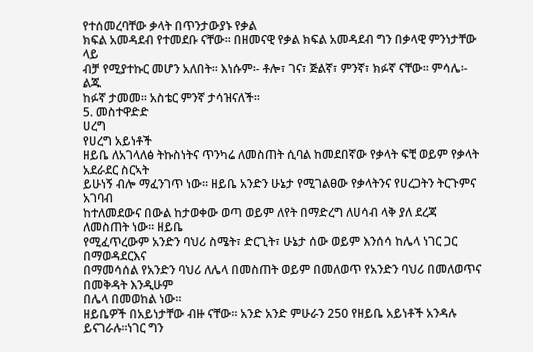የተሰመረባቸው ቃላት በጥንታውያኑ የቃል
ክፍል አመዳደብ የተመደቡ ናቸው፡፡ በዘመናዊ የቃል ክፍል አመዳደብ ግን በቃላዊ ምንነታቸው ላይ
ብቻ የሚያተኩር መሆን አለበት፡፡ እነሱም፡- ቶሎ፣ ገና፣ ጅልኛ፣ ምንኛ፣ ክፉኛ ናቸው፡፡ ምሳሌ፡- ልጁ
ከፉኛ ታመመ፡፡ አስቴር ምንኛ ታሳዝናለች፡፡
5. መስተዋድድ
ሀረግ
የሀረግ አይነቶች
ዘይቤ ለአገላለፅ ትኩስነትና ጥንካሬ ለመስጠት ሲባል ከመደበኛው የቃላት ፍቺ ወይም የቃላት አደራደር ስርኣት
ይሁነኝ ብሎ ማፈንገጥ ነው፡፡ ዘይቤ አንድን ሁኔታ የሚገልፀው የቃላትንና የሀረጋትን ትርጉምና አገባብ
ከተለመደውና በውል ከታወቀው ወጣ ወይም ለየት በማድረግ ለሀሳብ ላቅ ያለ ደረጃ ለመስጠት ነው፡፡ ዘይቤ
የሚፈጥረውም አንድን ባህሪ ስሜት፣ ድርጊት፣ ሁኔታ ሰው ወይም እንሰሳ ከሌላ ነገር ጋር በማወዳደርእና
በማመሳሰል የአንድን ባህሪ ለሌላ በመስጠት ወይም በመለወጥ የአንድን ባህሪ በመለወጥና በመቅዳት እንዲሁም
በሌላ በመወከል ነው፡፡
ዘይቤዎች በአይነታቸው ብዙ ናቸው፡፡ አንድ አንድ ምሁራን 250 የዘይቤ አይነቶች አንዳሉ ይናገራሉ፡፡ነገር ግን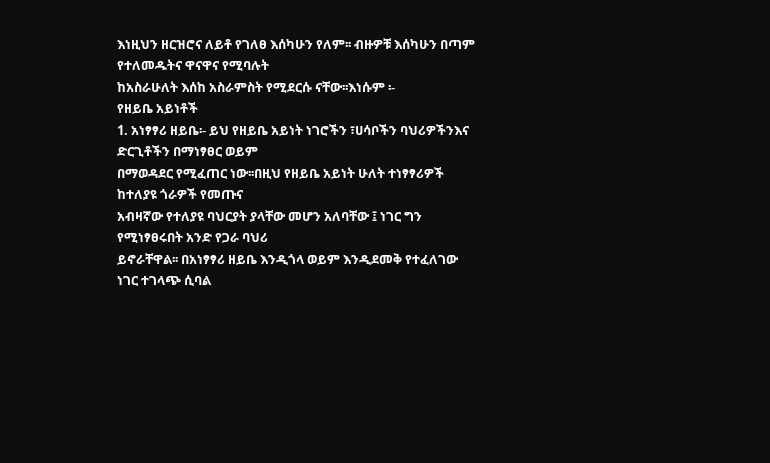እነዚህን ዘርዝሮና ለይቶ የገለፀ እሰካሁን የለም፡፡ ብዙዎቹ እሰካሁን በጣም የተለመዱትና ዋናዋና የሚባሉት
ከአስራሁለት እሰከ አስራምስት የሚደርሱ ናቸው፡፡እነሱም ፡-
የዘይቤ አይነቶች
1. አነፃፃሪ ዘይቤ፡- ይህ የዘይቤ አይነት ነገሮችን ፣ሀሳቦችን ባህሪዎችንእና ድርጊቶችን በማነፃፀር ወይም
በማወዳደር የሚፈጠር ነው፡፡በዚህ የዘይቤ አይነት ሁለት ተነፃፃሪዎች ከተለያዩ ጎራዎች የመጡና
አብዛኛው የተለያዩ ባህርያት ያላቸው መሆን አለባቸው ፤ ነገር ግን የሚነፃፀሩበት አንድ የጋራ ባህሪ
ይኖራቸዋል፡፡ በአነፃፃሪ ዘይቤ እንዲጎላ ወይም እንዲደመቅ የተፈለገው ነገር ተገላጭ ሲባል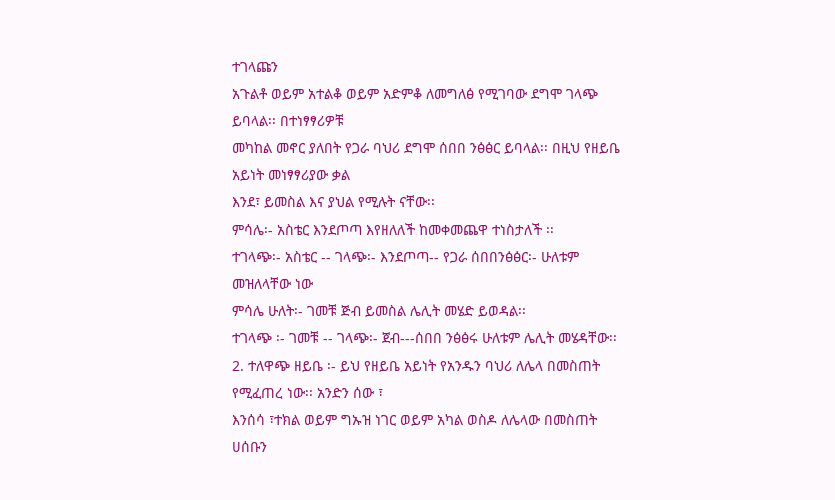ተገላጩን
አጉልቶ ወይም አተልቆ ወይም አድምቆ ለመግለፅ የሚገባው ደግሞ ገላጭ ይባላል፡፡ በተነፃፃሪዎቹ
መካከል መኖር ያለበት የጋራ ባህሪ ደግሞ ሰበበ ንፅፅር ይባላል፡፡ በዚህ የዘይቤ አይነት መነፃፃሪያው ቃል
እንደ፣ ይመስል እና ያህል የሚሉት ናቸው፡፡
ምሳሌ፡- አስቴር እንደጦጣ እየዘለለች ከመቀመጨዋ ተነስታለች ፡፡
ተገላጭ፡- አስቴር -- ገላጭ፡- እንደጦጣ-- የጋራ ሰበበንፅፅር፡- ሁለቱም መዝለላቸው ነው
ምሳሌ ሁለት፡- ገመቹ ጅብ ይመስል ሌሊት መሄድ ይወዳል፡፡
ተገላጭ ፡- ገመቹ -- ገላጭ፡- ጀብ---ሰበበ ንፅፅሩ ሁለቱም ሌሊት መሄዳቸው፡፡
2. ተለዋጭ ዘይቤ ፡- ይህ የዘይቤ አይነት የአንዱን ባህሪ ለሌላ በመስጠት የሚፈጠረ ነው፡፡ አንድን ሰው ፣
እንሰሳ ፣ተክል ወይም ግኡዝ ነገር ወይም አካል ወስዶ ለሌላው በመስጠት ሀሰቡን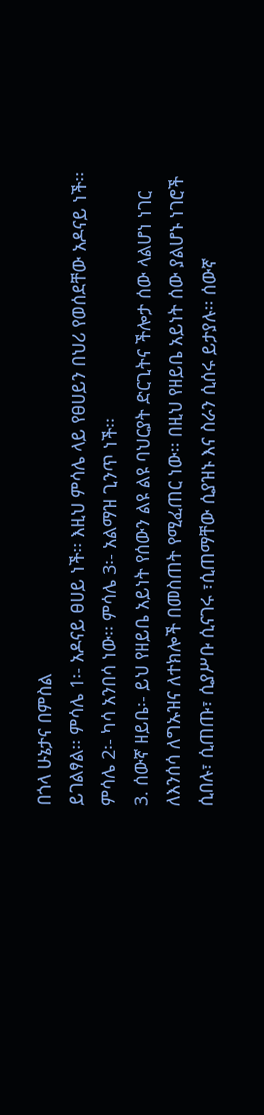በጎላ ሁኔታና በምስል
ይገልፃል፡፡ ምሳሌ 1፡- አዶናይ ፀሀይ ነች፡፡ እዚህ ምሳሌ ላይ የፀሀይን በህሪ የወሰደቸው አዶናይ ነች፡፡
ምሳሌ 2፡- ካሳ አንበሳ ነው፡፡ ምሳሌ 3፡- አልማዝ ጊንጥ ነች፡፡
3. ሰውኛ ዘይቤ፡- ይህ የዘይቤ አይነት የሰውን ልዩ ልዩ ባህርያት ድርጊትና ችሎታ ሰው ላልሆነ ነገር
ለእንሰሳ ለግኡዝና ለተክሎች በመስጠት የሚፈጠር ነው፡፡ በዚህ የዘይቤ አይነት ሰው ያልሆኑ ነገሮች
ሲበሉ፣ ሲጠጡ፣ ሲያሥቡ ሲናገሩ ፣ሲጠማቸው ሲያዝኑ እና ስራን ሲሰሩ ይታያሉ፡፡ ሰውኛ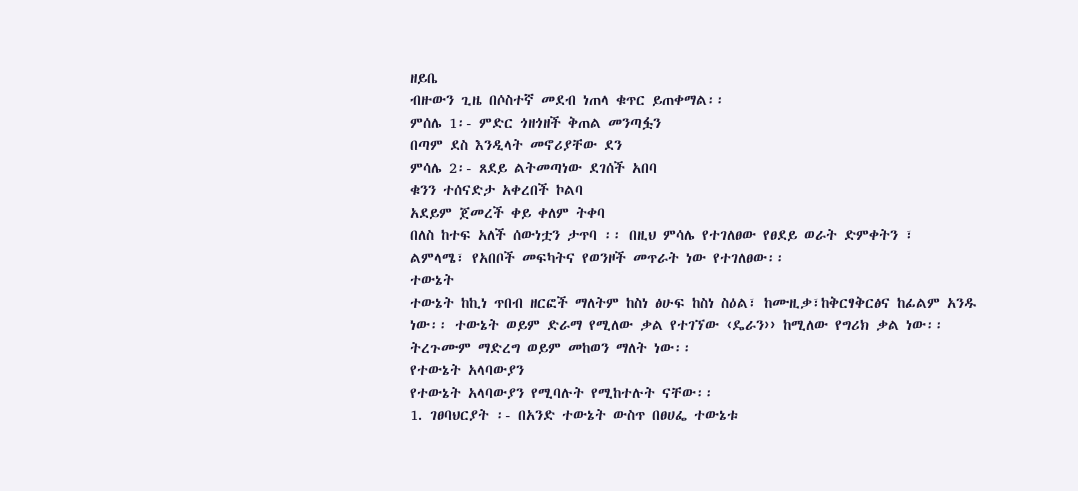ዘይቤ
ብዙውን ጊዜ በሶስተኛ መደብ ነጠላ ቁጥር ይጠቀማል፡፡
ምሰሌ 1፡- ምድር ጎዘጎዘች ቅጠል መንጣፏን
በጣም ደስ እንዲላት መኖሪያቸው ደን
ምሳሌ 2፡- ጸደይ ልትመጣነው ደገሰች አበባ
ቁንን ተሰናድታ አቀረበች ኮልባ
አደይም ጀመረች ቀይ ቀለም ትቀባ
በለስ ከተፍ አለች ሰውነቷን ታጥባ ፡፡ በዚህ ምሳሌ የተገለፀው የፀደይ ወራት ድምቀትን ፣
ልምላሜ፣ የአበቦች መፍካትና የወንዞች መጥራት ነው የተገለፀው፡፡
ተውኔት
ተውኔት ከኪነ ጥበብ ዘርፎች ማለትም ከስነ ፅሁፍ ከስነ ስዕል፣ ከሙዚቃ፣ከቅርፃቅርፅና ከፊልም አንዱ
ነው፡፡ ተውኔት ወይም ድራማ የሚለው ቃል የተገኘው ‹ዴራን›› ከሚለው የግሪክ ቃል ነው፡፡
ትረጉሙም ማድረግ ወይም መከወን ማለት ነው፡፡
የተውኔት አላባውያን
የተውኔት አላባውያን የሚባሉት የሚከተሉት ናቸው፡፡
1. ገፀባህርያት ፡- በአንድ ተውኔት ውስጥ በፀሀፌ ተውኔቱ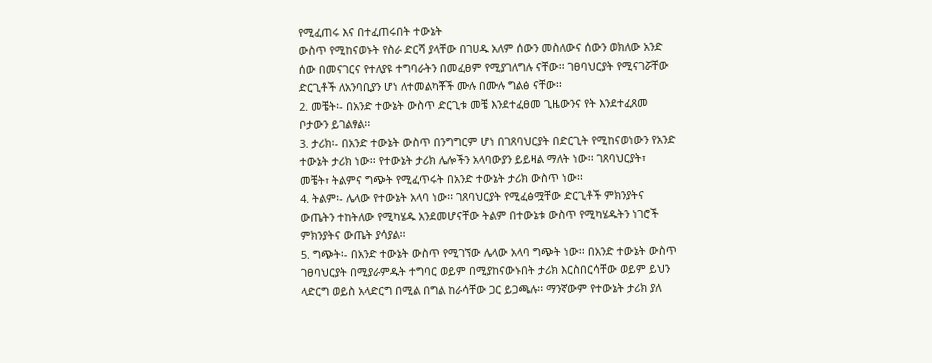የሚፈጠሩ እና በተፈጠሩበት ተውኔት
ውስጥ የሚከናወኑት የስራ ድርሻ ያላቸው በገሀዱ አለም ሰውን መስለውና ሰውን ወክለው አንድ
ሰው በመናገርና የተለያዩ ተግባራትን በመፈፀም የሚያገለግሉ ናቸው፡፡ ገፀባህርያት የሚናገሯቸው
ድርጊቶች ለአንባቢያን ሆነ ለተመልካቾች ሙሉ በሙሉ ግልፅ ናቸው፡፡
2. መቼት፡- በአንድ ተውኔት ውስጥ ድርጊቱ መቼ እንደተፈፀመ ጊዜውንና የት እንደተፈጸመ
ቦታውን ይገልፃል፡፡
3. ታሪክ፡- በአንድ ተውኔት ውስጥ በንግግርም ሆነ በገጸባህርያት በድርጊት የሚከናወነውን የአንድ
ተውኔት ታሪክ ነው፡፡ የተውኔት ታሪክ ሌሎችን አላባውያን ይይዛል ማለት ነው፡፡ ገጸባህርያት፣
መቼት፣ ትልምና ግጭት የሚፈጥሩት በአንድ ተውኔት ታሪክ ውስጥ ነው፡፡
4. ትልም፡- ሌላው የተውኔት አላባ ነው፡፡ ገጸባህርያት የሚፈፅሟቸው ድርጊቶች ምክንያትና
ውጤትን ተከትለው የሚካሄዱ አንደመሆናቸው ትልም በተውኔቱ ውስጥ የሚካሄዱትን ነገሮች
ምክንያትና ውጤት ያሳያል፡፡
5. ግጭት፡- በአንድ ተውኔት ውስጥ የሚገኘው ሌላው አላባ ግጭት ነው፡፡ በአንድ ተውኔት ውስጥ
ገፀባህርያት በሚያራምዱት ተግባር ወይም በሚያከናውኑበት ታሪክ እርስበርሳቸው ወይም ይህን
ላድርግ ወይስ አላድርግ በሚል በግል ከራሳቸው ጋር ይጋጫሉ፡፡ ማንኛውም የተውኔት ታሪክ ያለ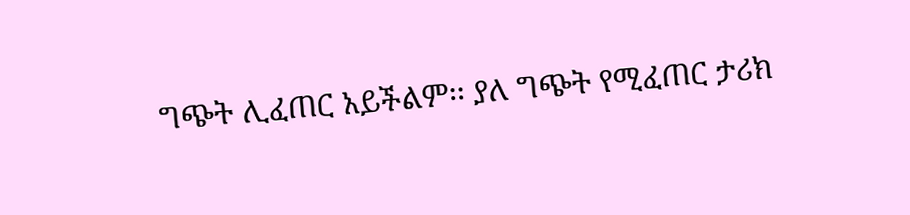ግጭት ሊፈጠር አይችልም፡፡ ያለ ግጭት የሚፈጠር ታሪክ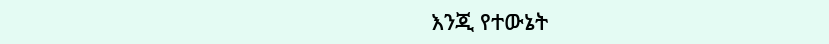እንጂ የተውኔት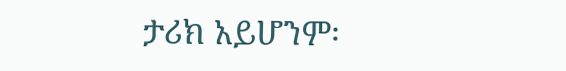ታሪክ አይሆንም፡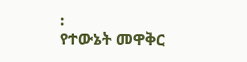፡
የተውኔት መዋቅር